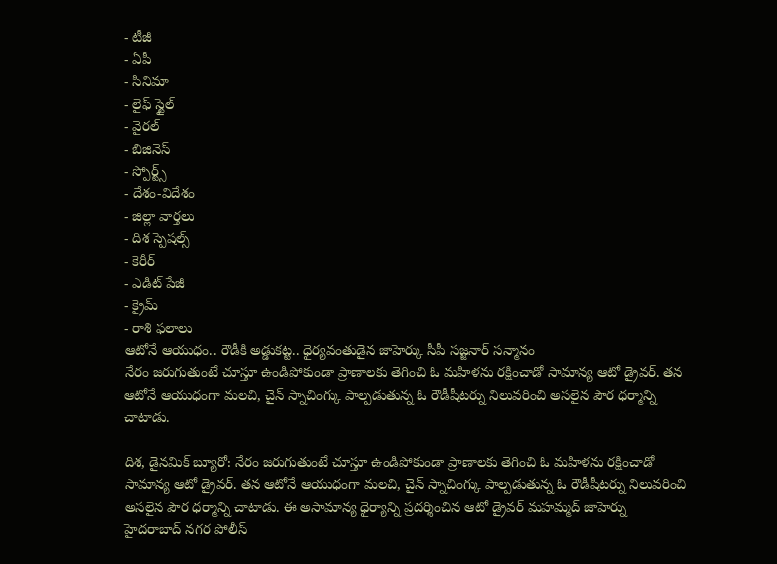- టీజీ
- ఏపీ
- సినిమా
- లైఫ్ స్టైల్
- వైరల్
- బిజినెస్
- స్పోర్ట్స్
- దేశం-విదేశం
- జిల్లా వార్తలు
- దిశ స్పెషల్స్
- కెరీర్
- ఎడిట్ పేజీ
- క్రైమ్
- రాశి ఫలాలు
ఆటోనే ఆయుధం.. రౌడీకి అడ్డుకట్ట.. ధైర్యవంతుడైన జాహెర్కు సీపీ సజ్జనార్ సన్మానం
నేరం జరుగుతుంటే చూస్తూ ఉండిపోకుండా ప్రాణాలకు తెగించి ఓ మహిళను రక్షించాడో సామాన్య ఆటో డ్రైవర్. తన ఆటోనే ఆయుధంగా మలచి, చైన్ స్నాచింగ్కు పాల్పడుతున్న ఓ రౌడీషీటర్ను నిలువరించి అసలైన పౌర ధర్మాన్ని చాటాడు.

దిశ, డైనమిక్ బ్యూరో: నేరం జరుగుతుంటే చూస్తూ ఉండిపోకుండా ప్రాణాలకు తెగించి ఓ మహిళను రక్షించాడో సామాన్య ఆటో డ్రైవర్. తన ఆటోనే ఆయుధంగా మలచి, చైన్ స్నాచింగ్కు పాల్పడుతున్న ఓ రౌడీషీటర్ను నిలువరించి అసలైన పౌర ధర్మాన్ని చాటాడు. ఈ అసామాన్య ధైర్యాన్ని ప్రదర్శించిన ఆటో డ్రైవర్ మహమ్మద్ జాహెర్ను హైదరాబాద్ నగర పోలీస్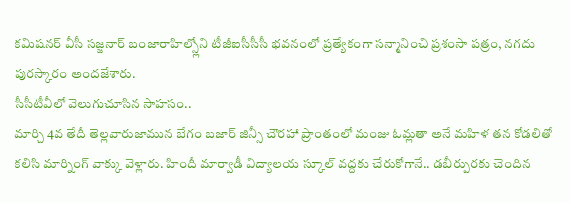కమిషనర్ వీసీ సజ్జనార్ బంజారాహిల్స్లోని టీజీఐసీసీసీ భవనంలో ప్రత్యేకంగా సన్మానించి ప్రశంసా పత్రం, నగదు పురస్కారం అందజేశారు.
సీసీటీవీలో వెలుగుచూసిన సాహసం..
మార్చి 4వ తేదీ తెల్లవారుజామున బేగం బజార్ జిన్సీ చౌరహా ప్రాంతంలో మంజు ఓమ్లతా అనే మహిళ తన కోడలితో కలిసి మార్నింగ్ వాక్కు వెళ్లారు. హిందీ మార్వాడీ విద్యాలయ స్కూల్ వద్దకు చేరుకోగానే.. డబీర్పురకు చెందిన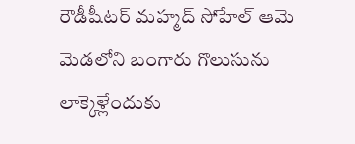రౌడీషీటర్ మహ్మద్ సోహేల్ ఆమె మెడలోని బంగారు గొలుసును లాక్కెళ్లేందుకు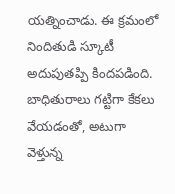యత్నించాడు. ఈ క్రమంలో నిందితుడి స్కూటీ అదుపుతప్పి కిందపడింది. బాధితురాలు గట్టిగా కేకలు వేయడంతో, అటుగా వెళ్తున్న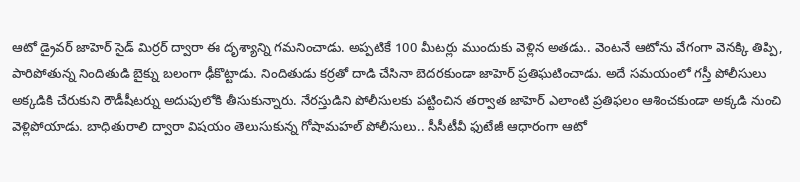ఆటో డ్రైవర్ జాహెర్ సైడ్ మిర్రర్ ద్వారా ఈ దృశ్యాన్ని గమనించాడు. అప్పటికే 100 మీటర్లు ముందుకు వెళ్లిన అతడు.. వెంటనే ఆటోను వేగంగా వెనక్కి తిప్పి, పారిపోతున్న నిందితుడి బైక్ను బలంగా ఢీకొట్టాడు. నిందితుడు కర్రతో దాడి చేసినా బెదరకుండా జాహెర్ ప్రతిఘటించాడు. అదే సమయంలో గస్తీ పోలీసులు అక్కడికి చేరుకుని రౌడీషీటర్ను అదుపులోకి తీసుకున్నారు. నేరస్తుడిని పోలీసులకు పట్టించిన తర్వాత జాహెర్ ఎలాంటి ప్రతిఫలం ఆశించకుండా అక్కడి నుంచి వెళ్లిపోయాడు. బాధితురాలి ద్వారా విషయం తెలుసుకున్న గోషామహల్ పోలీసులు.. సీసీటీవీ ఫుటేజీ ఆధారంగా ఆటో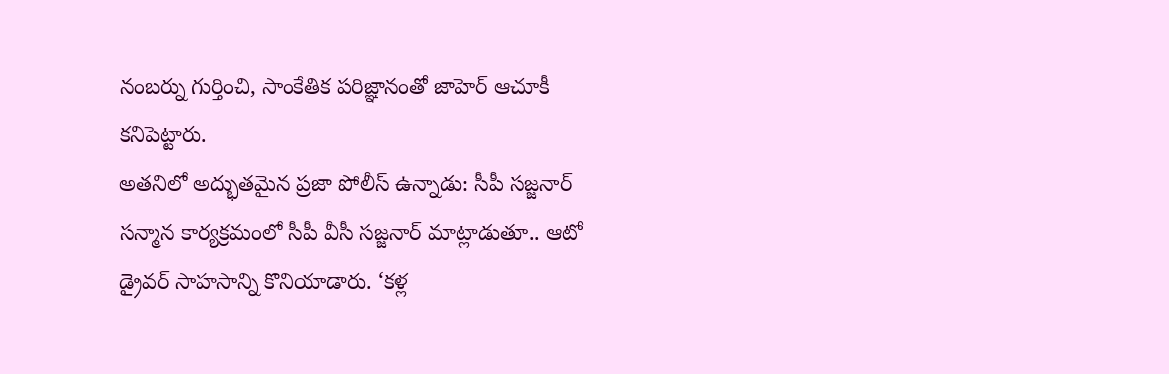నంబర్ను గుర్తించి, సాంకేతిక పరిజ్ఞానంతో జాహెర్ ఆచూకీ కనిపెట్టారు.
అతనిలో అద్భుతమైన ప్రజా పోలీస్ ఉన్నాడు: సీపీ సజ్జనార్
సన్మాన కార్యక్రమంలో సీపీ వీసీ సజ్జనార్ మాట్లాడుతూ.. ఆటో డ్రైవర్ సాహసాన్ని కొనియాడారు. ‘కళ్ల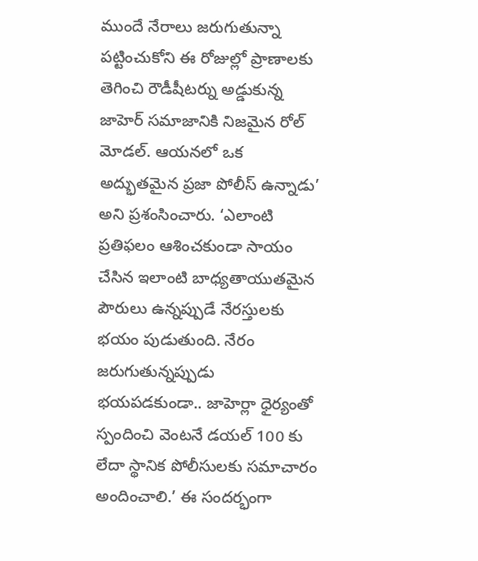ముందే నేరాలు జరుగుతున్నా పట్టించుకోని ఈ రోజుల్లో ప్రాణాలకు తెగించి రౌడీషీటర్ను అడ్డుకున్న జాహెర్ సమాజానికి నిజమైన రోల్ మోడల్. ఆయనలో ఒక అద్భుతమైన ప్రజా పోలీస్ ఉన్నాడు’ అని ప్రశంసించారు. ‘ఎలాంటి ప్రతిఫలం ఆశించకుండా సాయం చేసిన ఇలాంటి బాధ్యతాయుతమైన పౌరులు ఉన్నప్పుడే నేరస్తులకు భయం పుడుతుంది. నేరం జరుగుతున్నప్పుడు భయపడకుండా.. జాహెర్లా ధైర్యంతో స్పందించి వెంటనే డయల్ 100 కు లేదా స్థానిక పోలీసులకు సమాచారం అందించాలి.’ ఈ సందర్భంగా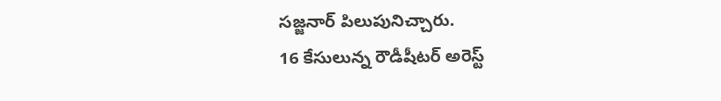సజ్జనార్ పిలుపునిచ్చారు.
16 కేసులున్న రౌడీషీటర్ అరెస్ట్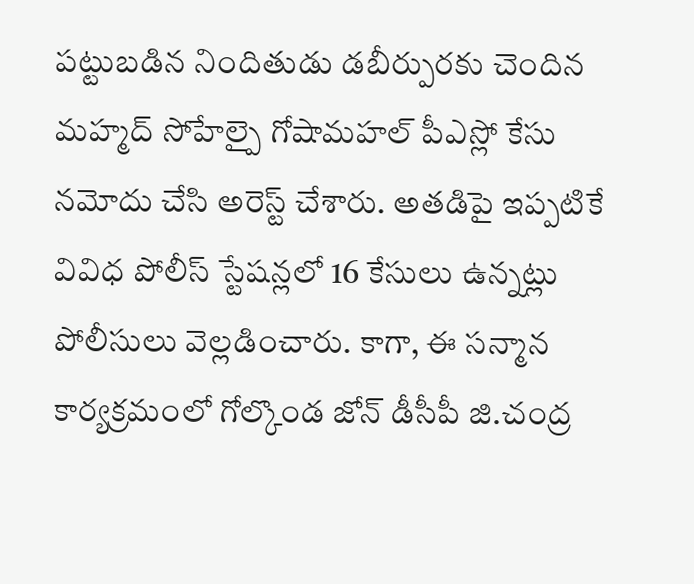పట్టుబడిన నిందితుడు డబీర్పురకు చెందిన మహ్మద్ సోహేల్పై గోషామహల్ పీఎస్లో కేసు నమోదు చేసి అరెస్ట్ చేశారు. అతడిపై ఇప్పటికే వివిధ పోలీస్ స్టేషన్లలో 16 కేసులు ఉన్నట్లు పోలీసులు వెల్లడించారు. కాగా, ఈ సన్మాన కార్యక్రమంలో గోల్కొండ జోన్ డీసీపీ జి.చంద్ర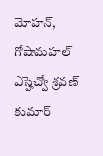మోహన్, గోషామహల్ ఎస్హెచ్వో శ్రవణ్ కుమార్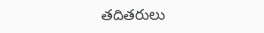తదితరులు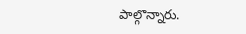పాల్గొన్నారు.